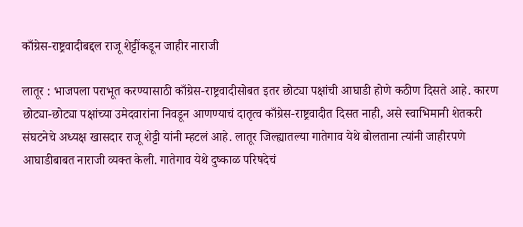काँग्रेस-राष्ट्रवादीबद्दल राजू शेट्टींकडून जाहीर नाराजी

लातूर : भाजपला पराभूत करण्यासाठी काँग्रेस-राष्ट्रवादीसोबत इतर छोट्या पक्षांची आघाडी होणे कठीण दिसते आहे. कारण छोट्या-छोट्या पक्षांच्या उमेदवारांना निवडून आणण्याचं दातृत्व काँग्रेस-राष्ट्रवादीत दिसत नाही, असे स्वाभिमानी शेतकरी संघटनेचे अध्यक्ष खासदार राजू शेट्टी यांनी म्हटलं आहे. लातूर जिल्ह्यातल्या गातेगाव येथे बोलताना त्यांनी जाहीरपणे आघाडीबाबत नाराजी व्यक्त केली. गातेगाव येथे दुष्काळ परिषदेचं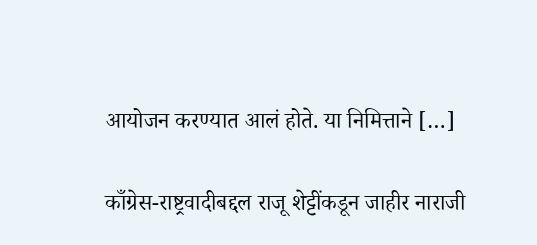आयोजन करण्यात आलं होते. या निमित्ताने […]

काँग्रेस-राष्ट्रवादीबद्दल राजू शेट्टींकडून जाहीर नाराजी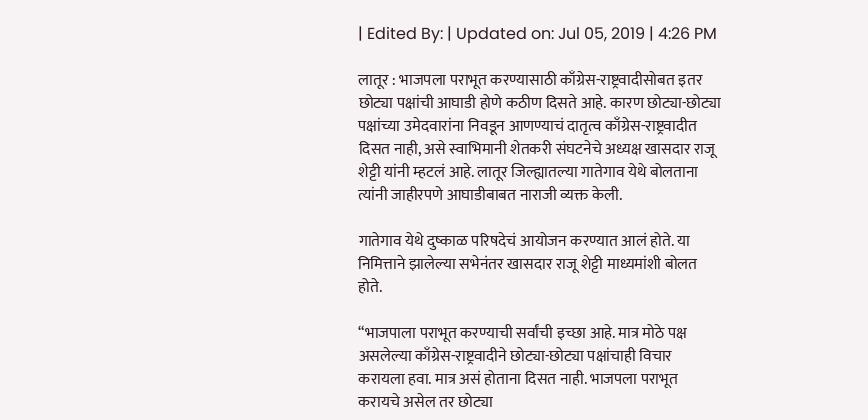| Edited By: | Updated on: Jul 05, 2019 | 4:26 PM

लातूर : भाजपला पराभूत करण्यासाठी काँग्रेस-राष्ट्रवादीसोबत इतर छोट्या पक्षांची आघाडी होणे कठीण दिसते आहे. कारण छोट्या-छोट्या पक्षांच्या उमेदवारांना निवडून आणण्याचं दातृत्व काँग्रेस-राष्ट्रवादीत दिसत नाही, असे स्वाभिमानी शेतकरी संघटनेचे अध्यक्ष खासदार राजू शेट्टी यांनी म्हटलं आहे. लातूर जिल्ह्यातल्या गातेगाव येथे बोलताना त्यांनी जाहीरपणे आघाडीबाबत नाराजी व्यक्त केली.

गातेगाव येथे दुष्काळ परिषदेचं आयोजन करण्यात आलं होते. या निमित्ताने झालेल्या सभेनंतर खासदार राजू शेट्टी माध्यमांशी बोलत होते.

“भाजपाला पराभूत करण्याची सर्वांची इच्छा आहे. मात्र मोठे पक्ष असलेल्या काँग्रेस-राष्ट्रवादीने छोट्या-छोट्या पक्षांचाही विचार करायला हवा. मात्र असं होताना दिसत नाही. भाजपला पराभूत करायचे असेल तर छोट्या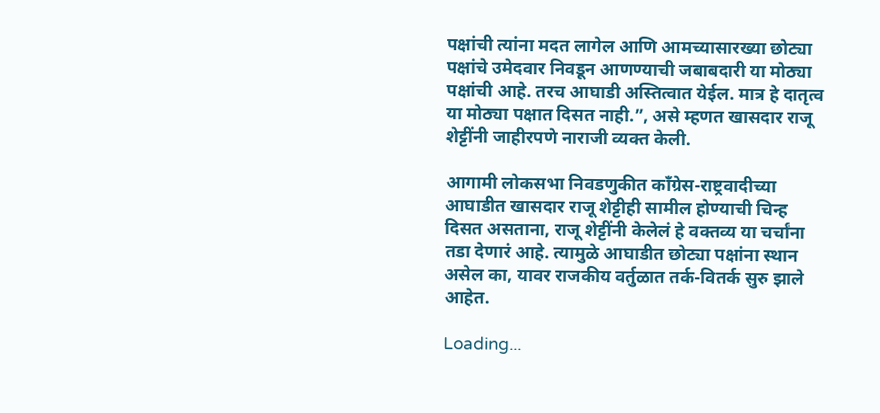पक्षांची त्यांना मदत लागेल आणि आमच्यासारख्या छोट्या पक्षांचे उमेदवार निवडून आणण्याची जबाबदारी या मोठ्या पक्षांची आहे. तरच आघाडी अस्तित्वात येईल. मात्र हे दातृत्व या मोठ्या पक्षात दिसत नाही.”, असे म्हणत खासदार राजू शेट्टींनी जाहीरपणे नाराजी व्यक्त केली.

आगामी लोकसभा निवडणुकीत काँग्रेस-राष्ट्रवादीच्या आघाडीत खासदार राजू शेट्टीही सामील होण्याची चिन्ह दिसत असताना, राजू शेट्टींनी केलेलं हे वक्तव्य या चर्चांना तडा देणारं आहे. त्यामुळे आघाडीत छोट्या पक्षांना स्थान असेल का, यावर राजकीय वर्तुळात तर्क-वितर्क सुरु झाले आहेत.

Loading...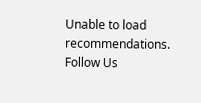Unable to load recommendations.
Follow Us